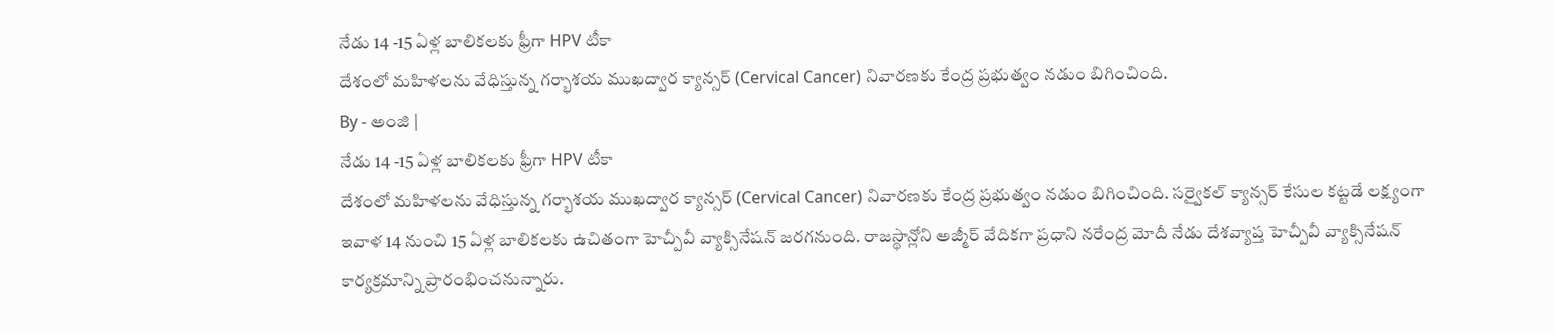నేడు 14 -15 ఏళ్ల బాలికలకు ఫ్రీగా HPV టీకా
దేశంలో మహిళలను వేధిస్తున్న గర్భాశయ ముఖద్వార క్యాన్సర్ (Cervical Cancer) నివారణకు కేంద్ర ప్రభుత్వం నడుం బిగించింది.
By - అంజి |
నేడు 14 -15 ఏళ్ల బాలికలకు ఫ్రీగా HPV టీకా
దేశంలో మహిళలను వేధిస్తున్న గర్భాశయ ముఖద్వార క్యాన్సర్ (Cervical Cancer) నివారణకు కేంద్ర ప్రభుత్వం నడుం బిగించింది. సర్వైకల్ క్యాన్సర్ కేసుల కట్టడే లక్ష్యంగా ఇవాళ 14 నుంచి 15 ఏళ్ల బాలికలకు ఉచితంగా హెచ్పీవీ వ్యాక్సినేషన్ జరగనుంది. రాజస్థాన్లోని అజ్మీర్ వేదికగా ప్రధాని నరేంద్ర మోదీ నేడు దేశవ్యాప్త హెచ్పీవీ వ్యాక్సినేషన్ కార్యక్రమాన్ని ప్రారంభించనున్నారు.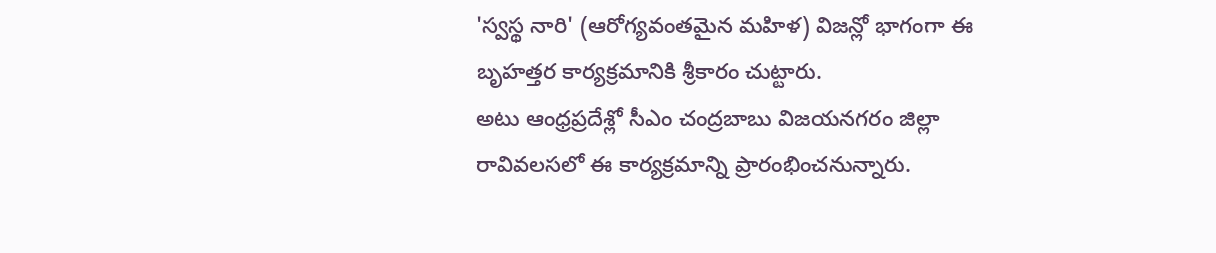'స్వస్థ నారి' (ఆరోగ్యవంతమైన మహిళ) విజన్లో భాగంగా ఈ బృహత్తర కార్యక్రమానికి శ్రీకారం చుట్టారు.
అటు ఆంధ్రప్రదేశ్లో సీఎం చంద్రబాబు విజయనగరం జిల్లా రావివలసలో ఈ కార్యక్రమాన్ని ప్రారంభించనున్నారు.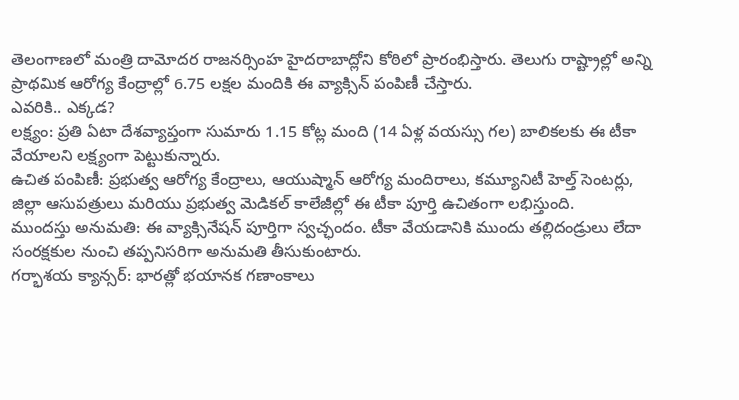తెలంగాణలో మంత్రి దామోదర రాజనర్సింహ హైదరాబాద్లోని కోఠిలో ప్రారంభిస్తారు. తెలుగు రాష్ట్రాల్లో అన్ని ప్రాథమిక ఆరోగ్య కేంద్రాల్లో 6.75 లక్షల మందికి ఈ వ్యాక్సిన్ పంపిణీ చేస్తారు.
ఎవరికి.. ఎక్కడ?
లక్ష్యం: ప్రతి ఏటా దేశవ్యాప్తంగా సుమారు 1.15 కోట్ల మంది (14 ఏళ్ల వయస్సు గల) బాలికలకు ఈ టీకా వేయాలని లక్ష్యంగా పెట్టుకున్నారు.
ఉచిత పంపిణీ: ప్రభుత్వ ఆరోగ్య కేంద్రాలు, ఆయుష్మాన్ ఆరోగ్య మందిరాలు, కమ్యూనిటీ హెల్త్ సెంటర్లు, జిల్లా ఆసుపత్రులు మరియు ప్రభుత్వ మెడికల్ కాలేజీల్లో ఈ టీకా పూర్తి ఉచితంగా లభిస్తుంది.
ముందస్తు అనుమతి: ఈ వ్యాక్సినేషన్ పూర్తిగా స్వచ్ఛందం. టీకా వేయడానికి ముందు తల్లిదండ్రులు లేదా సంరక్షకుల నుంచి తప్పనిసరిగా అనుమతి తీసుకుంటారు.
గర్భాశయ క్యాన్సర్: భారత్లో భయానక గణాంకాలు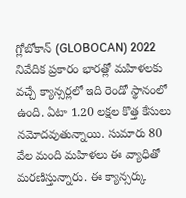గ్లోబోకాన్ (GLOBOCAN) 2022 నివేదిక ప్రకారం భారత్లో మహిళలకు వచ్చే క్యాన్సర్లలో ఇది రెండో స్థానంలో ఉంది. ఏటా 1.20 లక్షల కొత్త కేసులు నమోదవుతున్నాయి. సుమారు 80 వేల మంది మహిళలు ఈ వ్యాధితో మరణిస్తున్నారు. ఈ క్యాన్సర్కు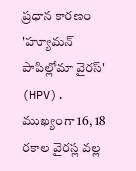ప్రధాన కారణం 'హ్యూమన్ పాపిల్లోమా వైరస్' (HPV). ముఖ్యంగా 16, 18 రకాల వైరస్ల వల్ల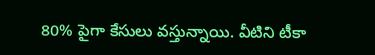80% పైగా కేసులు వస్తున్నాయి. వీటిని టీకా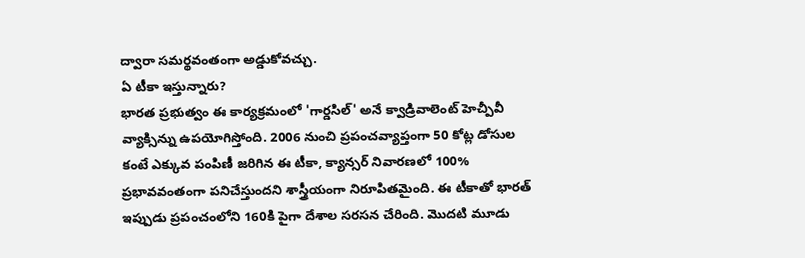ద్వారా సమర్థవంతంగా అడ్డుకోవచ్చు.
ఏ టీకా ఇస్తున్నారు?
భారత ప్రభుత్వం ఈ కార్యక్రమంలో 'గార్డసిల్' అనే క్వాడ్రివాలెంట్ హెచ్పీవీ వ్యాక్సిన్ను ఉపయోగిస్తోంది. 2006 నుంచి ప్రపంచవ్యాప్తంగా 50 కోట్ల డోసుల కంటే ఎక్కువ పంపిణీ జరిగిన ఈ టీకా, క్యాన్సర్ నివారణలో 100% ప్రభావవంతంగా పనిచేస్తుందని శాస్త్రీయంగా నిరూపితమైంది. ఈ టీకాతో భారత్ ఇప్పుడు ప్రపంచంలోని 160కి పైగా దేశాల సరసన చేరింది. మొదటి మూడు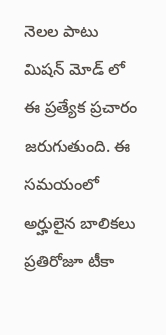నెలల పాటు మిషన్ మోడ్ లో ఈ ప్రత్యేక ప్రచారం జరుగుతుంది. ఈ సమయంలో అర్హులైన బాలికలు ప్రతిరోజూ టీకా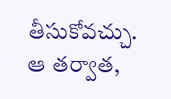తీసుకోవచ్చు. ఆ తర్వాత,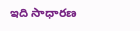ఇది సాధారణ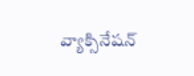వ్యాక్సినేషన్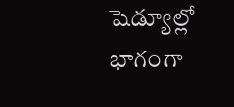షెడ్యూల్లో భాగంగా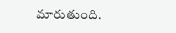మారుతుంది.